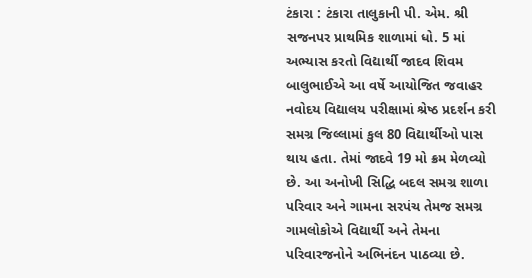ટંકારા : ટંકારા તાલુકાની પી. એમ. શ્રી સજનપર પ્રાથમિક શાળામાં ધો. 5 માં અભ્યાસ કરતો વિદ્યાર્થી જાદવ શિવમ બાલુભાઈએ આ વર્ષે આયોજિત જવાહર નવોદય વિદ્યાલય પરીક્ષામાં શ્રેષ્ઠ પ્રદર્શન કરી સમગ્ર જિલ્લામાં કુલ 80 વિદ્યાર્થીઓ પાસ થાય હતા. તેમાં જાદવે 19 મો ક્રમ મેળવ્યો છે. આ અનોખી સિદ્ધિ બદલ સમગ્ર શાળા પરિવાર અને ગામના સરપંચ તેમજ સમગ્ર ગામલોકોએ વિદ્યાર્થી અને તેમના પરિવારજનોને અભિનંદન પાઠવ્યા છે.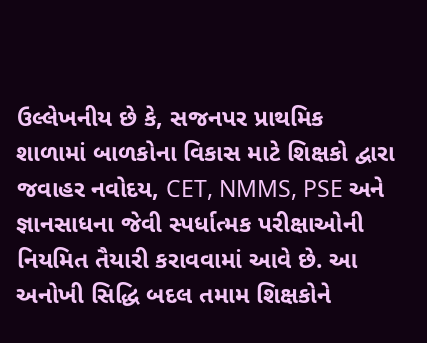ઉલ્લેખનીય છે કે, સજનપર પ્રાથમિક શાળામાં બાળકોના વિકાસ માટે શિક્ષકો દ્વારા જવાહર નવોદય, CET, NMMS, PSE અને જ્ઞાનસાધના જેવી સ્પર્ધાત્મક પરીક્ષાઓની નિયમિત તૈયારી કરાવવામાં આવે છે. આ અનોખી સિદ્ધિ બદલ તમામ શિક્ષકોને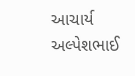આચાર્ય અલ્પેશભાઈ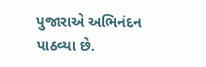પુજારાએ અભિનંદન પાઠવ્યા છે.